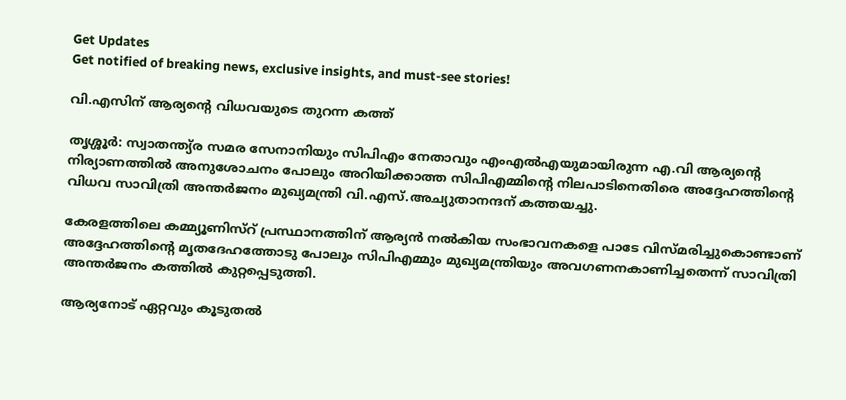Get Updates
Get notified of breaking news, exclusive insights, and must-see stories!

വി.എസിന് ആര്യന്റെ വിധവയുടെ തുറന്ന കത്ത്

തൃശ്ശൂര്‍: സ്വാതന്ത്യ്ര സമര സേനാനിയും സിപിഎം നേതാവും എംഎല്‍എയുമായിരുന്ന എ.വി ആര്യന്റെ നിര്യാണത്തില്‍ അനുശോചനം പോലും അറിയിക്കാത്ത സിപിഎമ്മിന്റെ നിലപാടിനെതിരെ അദ്ദേഹത്തിന്റെ വിധവ സാവിത്രി അന്തര്‍ജനം മുഖ്യമന്ത്രി വി.എസ്.അച്യുതാനന്ദന് കത്തയച്ചു.

കേരളത്തിലെ കമ്മ്യൂണിസ്റ് പ്രസ്ഥാനത്തിന് ആര്യന്‍ നല്‍കിയ സംഭാവനകളെ പാടേ വിസ്മരിച്ചുകൊണ്ടാണ് അദ്ദേഹത്തിന്റെ മൃതദേഹത്തോടു പോലും സിപിഎമ്മും മുഖ്യമന്ത്രിയും അവഗണനകാണിച്ചതെന്ന് സാവിത്രി അന്തര്‍ജനം കത്തില്‍ കുറ്റപ്പെടുത്തി.

ആര്യനോട് ഏറ്റവും കൂടുതല്‍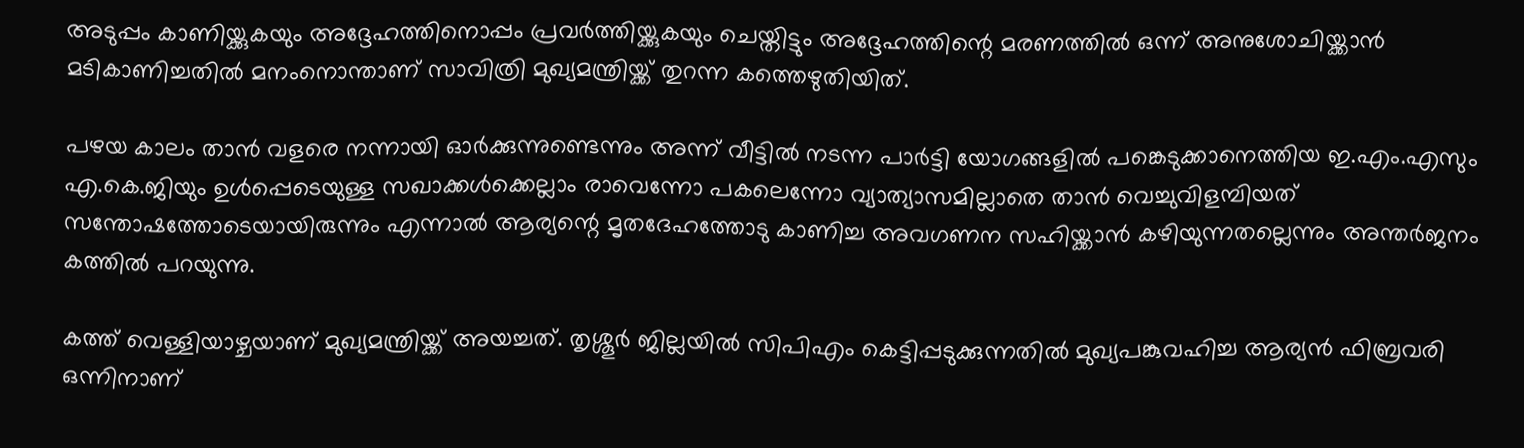അടുപ്പം കാണിയ്ക്കുകയും അദ്ദേഹത്തിനൊപ്പം പ്രവര്‍ത്തിയ്ക്കുകയും ചെയ്തിട്ടും അദ്ദേഹത്തിന്റെ മരണത്തില്‍ ഒന്ന് അനുശോചിയ്ക്കാന്‍ മടികാണിച്ചതില്‍ മനംനൊന്താണ് സാവിത്രി മുഖ്യമന്ത്രിയ്ക്ക് തുറന്ന കത്തെഴുതിയിത്.

പഴയ കാലം താന്‍ വളരെ നന്നായി ഓര്‍ക്കുന്നുണ്ടെന്നും അന്ന് വീട്ടില്‍ നടന്ന പാര്‍ട്ടി യോഗങ്ങളില്‍ പങ്കെടുക്കാനെത്തിയ ഇ.എം.എസും എ.കെ.ജിയും ഉള്‍പ്പെടെയുള്ള സഖാക്കള്‍ക്കെല്ലാം രാവെന്നോ പകലെന്നോ വ്യാത്യാസമില്ലാതെ താന്‍ വെച്ചുവിളമ്പിയത് സന്തോഷത്തോടെയായിരുന്നും എന്നാല്‍ ആര്യന്റെ മൃതദേഹത്തോടു കാണിച്ച അവഗണന സഹിയ്ക്കാന്‍ കഴിയുന്നതല്ലെന്നും അന്തര്‍ജനം കത്തില്‍ പറയുന്നു.

കത്ത് വെള്ളിയാഴ്ചയാണ് മുഖ്യമന്ത്രിയ്ക്ക് അയച്ചത്. തൃശ്ശൂര്‍ ജില്ലയില്‍ സിപിഎം കെട്ടിപ്പടുക്കുന്നതില്‍ മുഖ്യപങ്കുവഹിച്ച ആര്യന്‍ ഫിബ്രവരി ഒന്നിനാണ്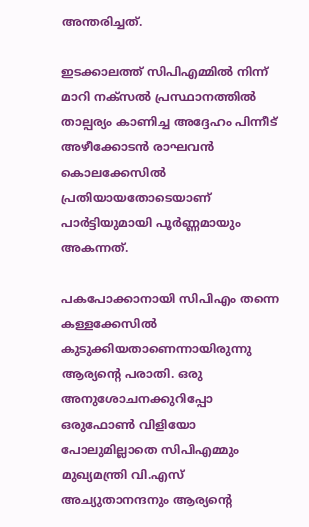അന്തരിച്ചത്.

ഇടക്കാലത്ത് സിപിഎമ്മില്‍ നിന്ന് മാറി നക്സല്‍ പ്രസ്ഥാനത്തില്‍ താല്പര്യം കാണിച്ച അദ്ദേഹം പിന്നീട് അഴീക്കോടന്‍ രാഘവന്‍ കൊലക്കേസില്‍ പ്രതിയായതോടെയാണ് പാര്‍ട്ടിയുമായി പൂര്‍ണ്ണമായും അകന്നത്.

പകപോക്കാനായി സിപിഎം തന്നെ കള്ളക്കേസില്‍ കുടുക്കിയതാണെന്നായിരുന്നു ആര്യന്റെ പരാതി. ഒരു അനുശോചനക്കുറിപ്പോ ഒരുഫോണ്‍ വിളിയോ പോലുമില്ലാതെ സിപിഎമ്മും മുഖ്യമന്ത്രി വി.എസ് അച്യുതാനന്ദനും ആര്യന്റെ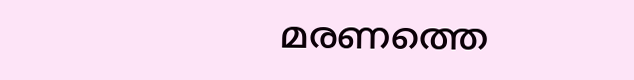മരണത്തെ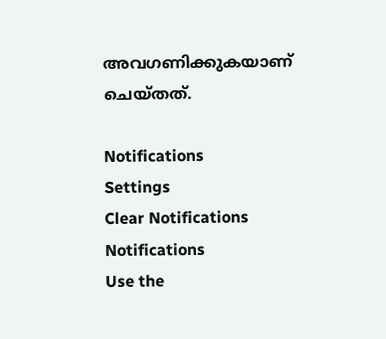അവഗണിക്കുകയാണ് ചെയ്തത്.

Notifications
Settings
Clear Notifications
Notifications
Use the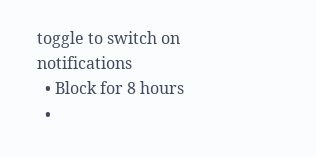toggle to switch on notifications
  • Block for 8 hours
  •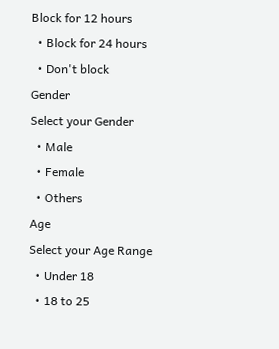Block for 12 hours
  • Block for 24 hours
  • Don't block
Gender
Select your Gender
  • Male
  • Female
  • Others
Age
Select your Age Range
  • Under 18
  • 18 to 25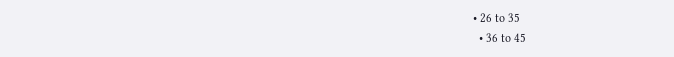• 26 to 35
  • 36 to 45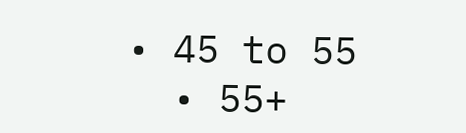• 45 to 55
  • 55+